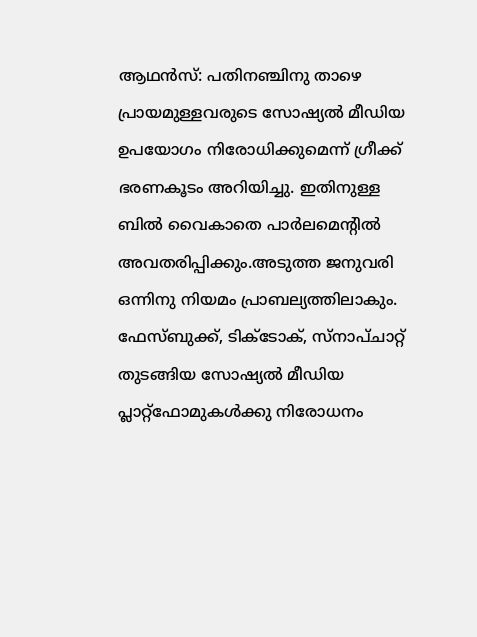ആഥൻസ്: പതിനഞ്ചിനു താഴെ പ്രായമുള്ളവരുടെ സോഷ്യൽ മീഡിയ ഉപയോഗം നിരോധിക്കുമെന്ന് ഗ്രീക്ക് ഭരണകൂടം അറിയിച്ചു. ഇതിനുള്ള ബിൽ വൈകാതെ പാർലമെന്റിൽ അവതരിപ്പിക്കും.അടുത്ത ജനുവരി ഒന്നിനു നിയമം പ്രാബല്യത്തിലാകും.
ഫേസ്ബുക്ക്, ടിക്ടോക്, സ്നാപ്ചാറ്റ് തുടങ്ങിയ സോഷ്യൽ മീഡിയ പ്ലാറ്റ്ഫോമുകൾക്കു നിരോധനം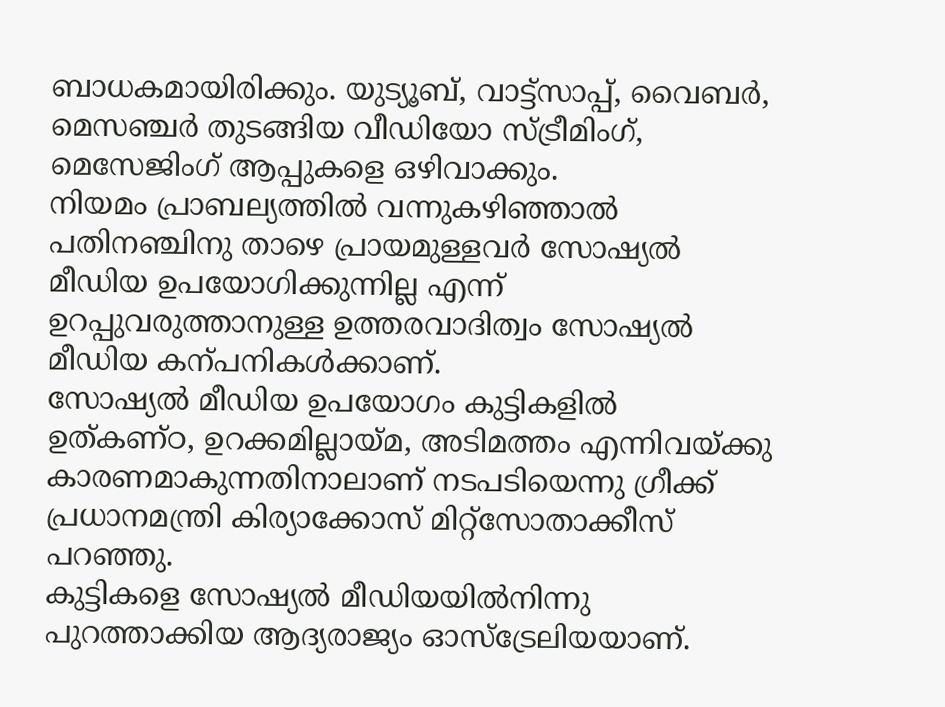ബാധകമായിരിക്കും. യുട്യൂബ്, വാട്ട്സാപ്പ്, വൈബർ, മെസഞ്ചർ തുടങ്ങിയ വീഡിയോ സ്ട്രീമിംഗ്, മെസേജിംഗ് ആപ്പുകളെ ഒഴിവാക്കും.
നിയമം പ്രാബല്യത്തിൽ വന്നുകഴിഞ്ഞാൽ പതിനഞ്ചിനു താഴെ പ്രായമുള്ളവർ സോഷ്യൽ മീഡിയ ഉപയോഗിക്കുന്നില്ല എന്ന് ഉറപ്പുവരുത്താനുള്ള ഉത്തരവാദിത്വം സോഷ്യൽ മീഡിയ കന്പനികൾക്കാണ്.
സോഷ്യൽ മീഡിയ ഉപയോഗം കുട്ടികളിൽ ഉത്കണ്ഠ, ഉറക്കമില്ലായ്മ, അടിമത്തം എന്നിവയ്ക്കു കാരണമാകുന്നതിനാലാണ് നടപടിയെന്നു ഗ്രീക്ക് പ്രധാനമന്ത്രി കിര്യാക്കോസ് മിറ്റ്സോതാക്കീസ് പറഞ്ഞു.
കുട്ടികളെ സോഷ്യൽ മീഡിയയിൽനിന്നു പുറത്താക്കിയ ആദ്യരാജ്യം ഓസ്ട്രേലിയയാണ്.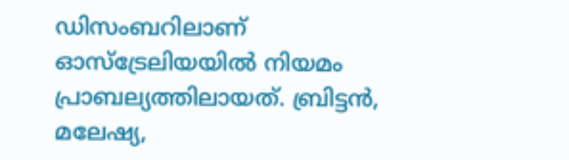ഡിസംബറിലാണ് ഓസ്ട്രേലിയയിൽ നിയമം പ്രാബല്യത്തിലായത്. ബ്രിട്ടൻ, മലേഷ്യ,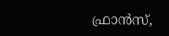ഫ്രാൻസ്,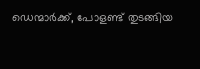ഡെന്മാർക്ക്, പോളണ്ട് തുടങ്ങിയ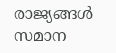രാജ്യങ്ങൾ സമാന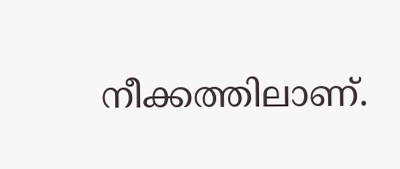നീക്കത്തിലാണ്.